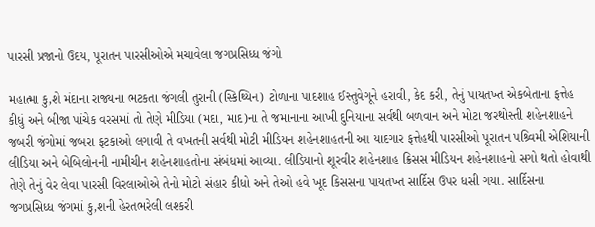પારસી પ્રજાનો ઉદય, પૂરાતન પારસીઓએ મચાવેલા જગપ્રસિધ્ધ જંગો

મહાત્મા કુ‚શે મંદાના રાજ્યના ભટકતા જંગલી તુરાની (સ્કિથ્યિન) ટોળાના પાદશાહ ઈસ્તુવેગૂને હરાવી, કેદ કરી, તેનું પાયતખ્ત એકબેતાના ફત્તેહ કીધું અને બીજા પાંચેક વરસમાં તો તેણે મીડિયા (મદા, માદ)ના તે જમાનાના આખી દુનિયાના સર્વથી બળવાન અને મોટા જરથોસ્તી શહેનશાહને જબરી જંગોમાં જબરા ફટકાઓ લગાવી તે વખતની સર્વથી મોટી મીડિયન શહેનશાહતની આ યાદગાર ફત્તેહથી પારસીઓ પૂરાતન પશ્ર્વિમી એશિયાની લીડિયા અને બેબિલોનની નામીચીન શહેનશાહતોના સંબંધમાં આવ્યા. લીડિયાનો શૂરવીર શહેનશાહ ક્રિસસ મીડિયન શહેનશાહનો સગો થતો હોવાથી તેણે તેનું વેર લેવા પારસી વિરલાઓએ તેનો મોટો સંહાર કીધો અને તેઓ હવે ખૂદ કિસસના પાયતખ્ત સાર્દિસ ઉપર ધસી ગયા. સાર્દિસના જગપ્રસિધ્ધ જંગમાં કુ‚શની હેરતભરેલી લશ્કરી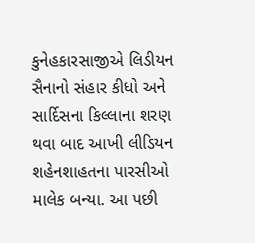કુનેહકારસાજીએ લિડીયન સૈનાનો સંહાર કીધો અને સાર્દિસના કિલ્લાના શરણ થવા બાદ આખી લીડિયન શહેનશાહતના પારસીઓ માલેક બન્યા. આ પછી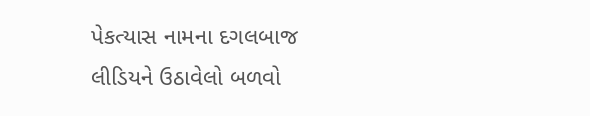પેકત્યાસ નામના દગલબાજ લીડિયને ઉઠાવેલો બળવો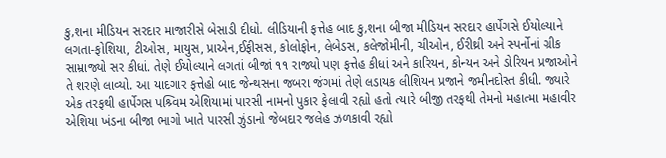કુ‚શના મીડિયન સરદાર માજારીસે બેસાડી દીધો. લીડિયાની ફત્તેહ બાદ કુ‚શના બીજા મીડિયન સરદાર હાર્પેગસે ઈયોલ્યાને લગતા-ફોશિયા, ટીઓસ, માયુસ, પ્રાએન,ઈફીસસ, કોલોફોન, લેબેડસ, કલેજોમીની, ચીઓન, ઈરીથ્રી અને સ્પર્નોનાં ગ્રીક સામ્રાજ્યો સર કીધાં. તેણે ઈયોલ્યાને લગતાં બીજાં ૧૧ રાજ્યો પણ ફત્તેહ કીધાં અને કારિયન, કોન્યન અને ડોરિયન પ્રજાઓને તે શરણે લાવ્યો. આ યાદગાર ફત્તેહો બાદ જેન્થસના જબરા જંગમાં તેણે લડાયક લીશિયન પ્રજાને જમીનદોસ્ત કીધી. જ્યારે એક તરફથી હાર્પેગસ પશ્ર્વિમ એશિયામાં પારસી નામનો પુકાર ફેલાવી રહ્યો હતો ત્યારે બીજી તરફથી તેમનો મહાત્મા મહાવીર એશિયા ખંડના બીજા ભાગો ખાતે પારસી ઝુંડાનો જેબદાર જલેહ ઝળકાવી રહ્યો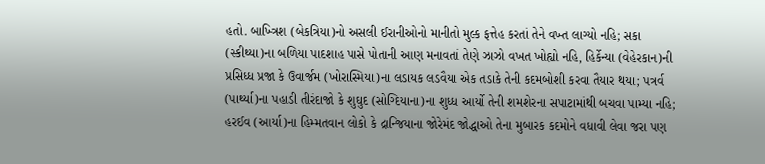હતો. બાખ્ત્રિશ (બેકત્રિયા)નો અસલી ઈરાનીઓનો માનીતો મુલ્ક ફત્તેહ કરતાં તેને વખ્ત લાગ્યો નહિ; સકા (સ્કીથ્યા)ના બળિયા પાદશાહ પાસે પોતાની આણ મનાવતાં તેણે ઝાઝો વખત ખોહ્યો નહિ, હિર્કેન્યા (વેહેરકાન)ની પ્રસિધ્ધ પ્રજા કે ઉવાર્જમ (ખોરાસ્મિયા)ના લડાયક લડવૈયા એક તડાકે તેની કદમબોશી કરવા તૈયાર થયા; પત્રર્વ (પાર્થ્યા)ના પહાડી તીરંદાજો કે શુઘુદ (સોગ્દિયાના)ના શુધ્ધ આર્યો તેની શમશેરના સપાટામાંથી બચવા પામ્યા નહિ; હરઈવ (આર્યા)ના હિમ્મતવાન લોકો કે દ્રાન્જિયાના જોરેમંદ જોદ્ધાઓ તેના મુબારક કદમોને વધાવી લેવા જરા પણ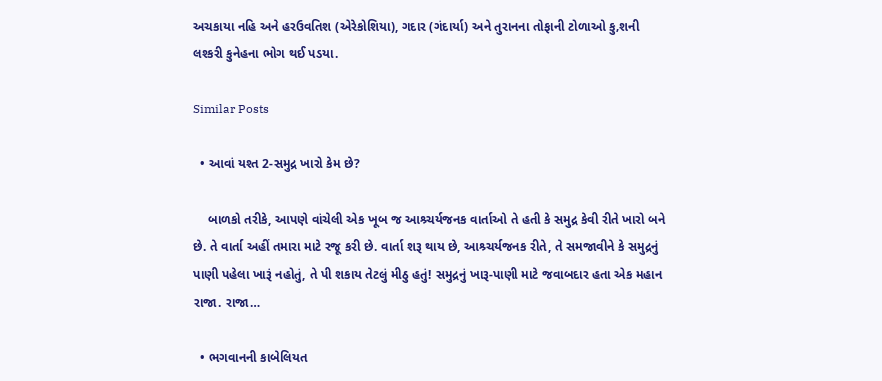અચકાયા નહિ અને હરઉવતિશ (એરેકોશિયા), ગદાર (ગંદાર્યા) અને તુરાનના તોફાની ટોળાઓ કુ‚શની લશ્કરી કુનેહના ભોગ થઈ પડયા.

Similar Posts

  • આવાં યશ્ત 2-સમુદ્ર ખારો કેમ છે?

    બાળકો તરીકે, આપણે વાંચેલી એક ખૂબ જ આશ્ર્ચર્યજનક વાર્તાઓ તે હતી કે સમુદ્ર કેવી રીતે ખારો બને છે. તે વાર્તા અહીં તમારા માટે રજૂ કરી છે. વાર્તા શરૂ થાય છે, આશ્ર્ચર્યજનક રીતે, તે સમજાવીને કે સમુદ્રનું પાણી પહેલા ખારૂં નહોતું, તે પી શકાય તેટલું મીઠુ હતું! સમુદ્રનું ખારૂ-પાણી માટે જવાબદાર હતા એક મહાન રાજા. રાજા…

  • ભગવાનની કાબેલિયત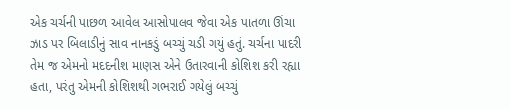એક ચર્ચની પાછળ આવેલ આસોપાલવ જેવા એક પાતળા ઊંચા ઝાડ પર બિલાડીનું સાવ નાનકડું બચ્ચું ચડી ગયું હતું. ચર્ચના પાદરી તેમ જ એમનો મદદનીશ માણસ એને ઉતારવાની કોશિશ કરી રહ્યા હતા, પરંતુ એમની કોશિશથી ગભરાઈ ગયેલું બચ્ચું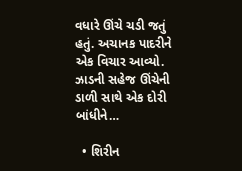વધારે ઊંચે ચડી જતું હતું. અચાનક પાદરીને એક વિચાર આવ્યો. ઝાડની સહેજ ઊંચેની ડાળી સાથે એક દોરી બાંધીને…

  • શિરીન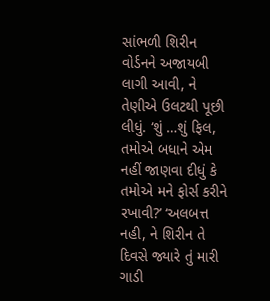સાંભળી શિરીન વોર્ડનને અજાયબી લાગી આવી, ને તેણીએ ઉલટથી પૂછી લીધું. ‘શું …શું ફિલ, તમોએ બધાને એમ નહીં જાણવા દીધું કે તમોએ મને ફોર્સ કરીને રખાવી?’ ‘અલબત્ત નહી, ને શિરીન તે દિવસે જ્યારે તું મારી ગાડી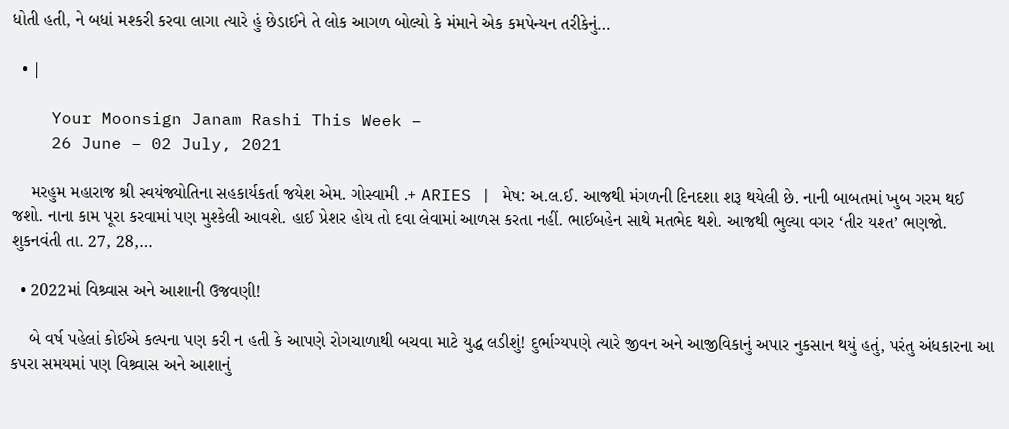ધોતી હતી, ને બધાં મશ્કરી કરવા લાગા ત્યારે હું છેડાઈને તે લોક આગળ બોલ્યો કે મંમાને એક કમપેન્યન તરીકેનું…

  • |

    Your Moonsign Janam Rashi This Week –
    26 June – 02 July, 2021

    મરહુમ મહારાજ શ્રી સ્વયંજ્યોતિના સહકાર્યકર્તા જયેશ એમ. ગોસ્વામી .+ ARIES | મેષ: અ.લ.ઈ. આજથી મંગળની દિનદશા શરૂ થયેલી છે. નાની બાબતમાં ખુબ ગરમ થઈ જશો. નાના કામ પૂરા કરવામાં પણ મુશ્કેલી આવશે. હાઈ પ્રેશર હોય તો દવા લેવામાં આળસ કરતા નહીં. ભાઈબહેન સાથે મતભેદ થશે. આજથી ભુલ્યા વગર ‘તીર યશ્ત’ ભણજો. શુકનવંતી તા. 27, 28,…

  • 2022માં વિશ્ર્વાસ અને આશાની ઉજવણી!

    બે વર્ષ પહેલાં કોઈએ કલ્પના પણ કરી ન હતી કે આપણે રોગચાળાથી બચવા માટે યુદ્ધ લડીશું! દુર્ભાગ્યપણે ત્યારે જીવન અને આજીવિકાનું અપાર નુકસાન થયું હતું, પરંતુ અંધકારના આ કપરા સમયમાં પણ વિશ્ર્વાસ અને આશાનું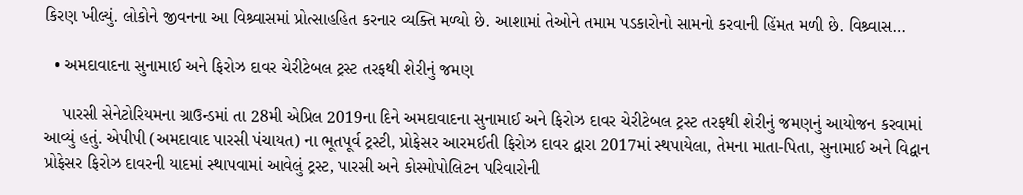કિરણ ખીલ્યું. લોકોને જીવનના આ વિશ્ર્વાસમાં પ્રોત્સાહહિત કરનાર વ્યક્તિ મળ્યો છે. આશામાં તેઓને તમામ પડકારોનો સામનો કરવાની હિંમત મળી છે. વિશ્ર્વાસ…

  • અમદાવાદના સુનામાઈ અને ફિરોઝ દાવર ચેરીટેબલ ટ્રસ્ટ તરફથી શેરીનું જમણ

    પારસી સેનેટોરિયમના ગ્રાઉન્ડમાં તા 28મી એપ્રિલ 2019ના દિને અમદાવાદના સુનામાઈ અને ફિરોઝ દાવર ચેરીટેબલ ટ્રસ્ટ તરફથી શેરીનું જમણનું આયોજન કરવામાં આવ્યું હતું. એપીપી (અમદાવાદ પારસી પંચાયત) ના ભૂતપૂર્વ ટ્રસ્ટી, પ્રોફેસર આરમઈતી ફિરોઝ દાવર દ્વારા 2017માં સ્થપાયેલા, તેમના માતા-પિતા, સુનામાઈ અને વિદ્વાન પ્રોફેસર ફિરોઝ દાવરની યાદમાં સ્થાપવામાં આવેલું ટ્રસ્ટ, પારસી અને કોસ્મોપોલિટન પરિવારોની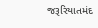જરૂરિયાતમંદ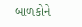બાળકોને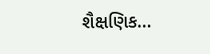શૈક્ષણિક…